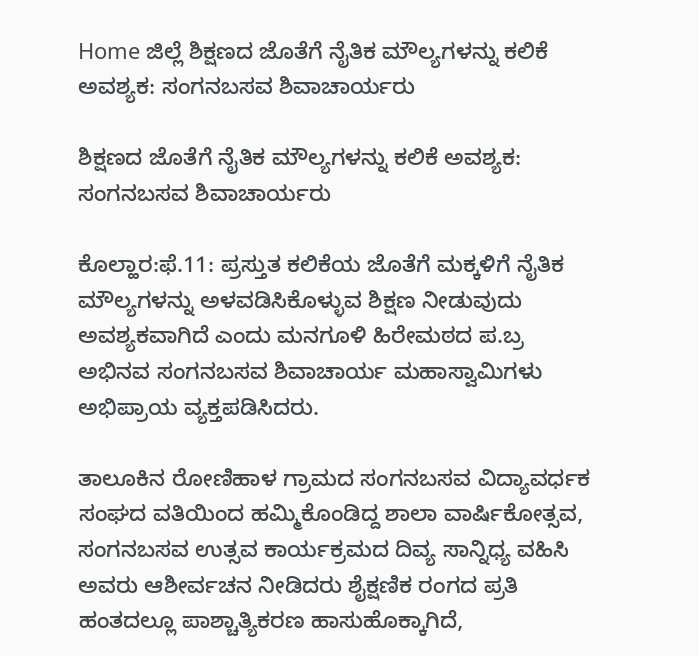Home ಜಿಲ್ಲೆ ಶಿಕ್ಷಣದ ಜೊತೆಗೆ ನೈತಿಕ ಮೌಲ್ಯಗಳನ್ನು ಕಲಿಕೆ ಅವಶ್ಯಕ: ಸಂಗನಬಸವ ಶಿವಾಚಾರ್ಯರು

ಶಿಕ್ಷಣದ ಜೊತೆಗೆ ನೈತಿಕ ಮೌಲ್ಯಗಳನ್ನು ಕಲಿಕೆ ಅವಶ್ಯಕ: ಸಂಗನಬಸವ ಶಿವಾಚಾರ್ಯರು

ಕೊಲ್ಹಾರ:ಫೆ.11: ಪ್ರಸ್ತುತ ಕಲಿಕೆಯ ಜೊತೆಗೆ ಮಕ್ಕಳಿಗೆ ನೈತಿಕ ಮೌಲ್ಯಗಳನ್ನು ಅಳವಡಿಸಿಕೊಳ್ಳುವ ಶಿಕ್ಷಣ ನೀಡುವುದು ಅವಶ್ಯಕವಾಗಿದೆ ಎಂದು ಮನಗೂಳಿ ಹಿರೇಮಠದ ಪ.ಬ್ರ ಅಭಿನವ ಸಂಗನಬಸವ ಶಿವಾಚಾರ್ಯ ಮಹಾಸ್ವಾಮಿಗಳು ಅಭಿಪ್ರಾಯ ವ್ಯಕ್ತಪಡಿಸಿದರು.

ತಾಲೂಕಿನ ರೋಣಿಹಾಳ ಗ್ರಾಮದ ಸಂಗನಬಸವ ವಿದ್ಯಾವರ್ಧಕ ಸಂಘದ ವತಿಯಿಂದ ಹಮ್ಮಿಕೊಂಡಿದ್ದ ಶಾಲಾ ವಾರ್ಷಿಕೋತ್ಸವ, ಸಂಗನಬಸವ ಉತ್ಸವ ಕಾರ್ಯಕ್ರಮದ ದಿವ್ಯ ಸಾನ್ನಿಧ್ಯ ವಹಿಸಿ ಅವರು ಆಶೀರ್ವಚನ ನೀಡಿದರು ಶೈಕ್ಷಣಿಕ ರಂಗದ ಪ್ರತಿ ಹಂತದಲ್ಲೂ ಪಾಶ್ಚಾತ್ಯಿಕರಣ ಹಾಸುಹೊಕ್ಕಾಗಿದೆ,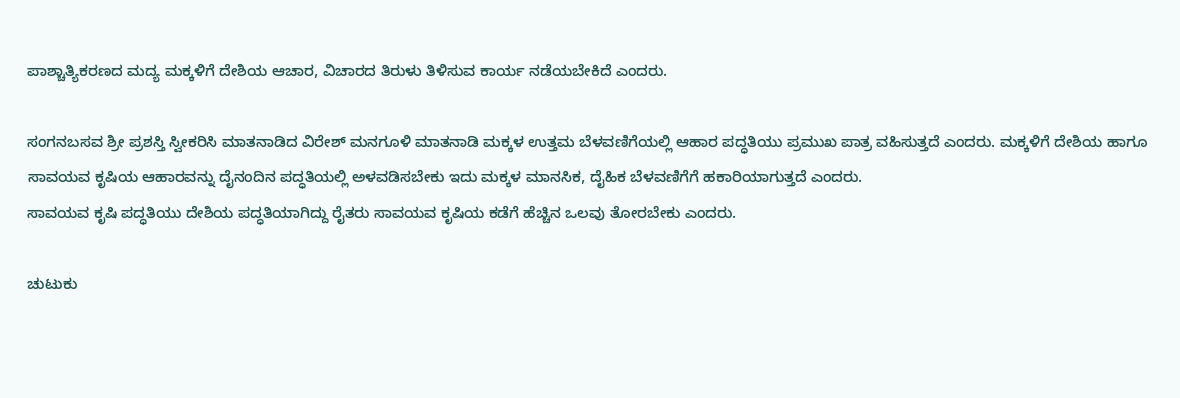ಪಾಶ್ಚಾತ್ಯಿಕರಣದ ಮದ್ಯ ಮಕ್ಕಳಿಗೆ ದೇಶಿಯ ಆಚಾರ, ವಿಚಾರದ ತಿರುಳು ತಿಳಿಸುವ ಕಾರ್ಯ ನಡೆಯಬೇಕಿದೆ ಎಂದರು.

ಸಂಗನಬಸವ ಶ್ರೀ ಪ್ರಶಸ್ತಿ ಸ್ವೀಕರಿಸಿ ಮಾತನಾಡಿದ ವಿರೇಶ್ ಮನಗೂಳಿ ಮಾತನಾಡಿ ಮಕ್ಕಳ ಉತ್ತಮ ಬೆಳವಣಿಗೆಯಲ್ಲಿ ಆಹಾರ ಪದ್ಧತಿಯು ಪ್ರಮುಖ ಪಾತ್ರ ವಹಿಸುತ್ತದೆ ಎಂದರು. ಮಕ್ಕಳಿಗೆ ದೇಶಿಯ ಹಾಗೂ ಸಾವಯವ ಕೃಷಿಯ ಆಹಾರವನ್ನು ದೈನಂದಿನ ಪದ್ಧತಿಯಲ್ಲಿ ಅಳವಡಿಸಬೇಕು ಇದು ಮಕ್ಕಳ ಮಾನಸಿಕ, ದೈಹಿಕ ಬೆಳವಣಿಗೆಗೆ ಹಕಾರಿಯಾಗುತ್ತದೆ ಎಂದರು.
ಸಾವಯವ ಕೃಷಿ ಪದ್ಧತಿಯು ದೇಶಿಯ ಪದ್ಧತಿಯಾಗಿದ್ದು ರೈತರು ಸಾವಯವ ಕೃಷಿಯ ಕಡೆಗೆ ಹೆಚ್ಚಿನ ಒಲವು ತೋರಬೇಕು ಎಂದರು.

ಚುಟುಕು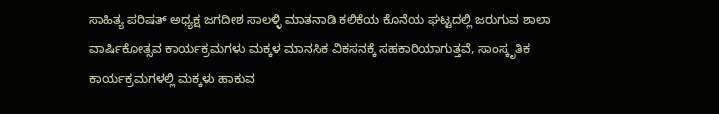ಸಾಹಿತ್ಯ ಪರಿಷತ್ ಅಧ್ಯಕ್ಷ ಜಗದೀಶ ಸಾಲಳ್ಳಿ ಮಾತನಾಡಿ ಕಲಿಕೆಯ ಕೊನೆಯ ಘಟ್ಟದಲ್ಲಿ ಜರುಗುವ ಶಾಲಾ ವಾರ್ಷಿಕೋತ್ಸವ ಕಾರ್ಯಕ್ರಮಗಳು ಮಕ್ಕಳ ಮಾನಸಿಕ ವಿಕಸನಕ್ಕೆ ಸಹಕಾರಿಯಾಗುತ್ತವೆ, ಸಾಂಸ್ಕೃತಿಕ ಕಾರ್ಯಕ್ರಮಗಳಲ್ಲಿ ಮಕ್ಕಳು ಹಾಕುವ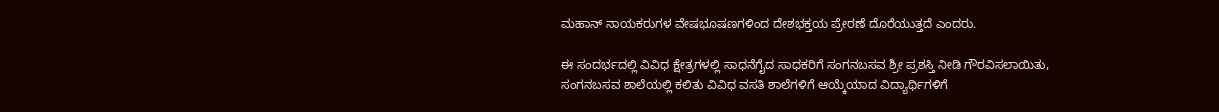ಮಹಾನ್ ನಾಯಕರುಗಳ ವೇಷಭೂಷಣಗಳಿಂದ ದೇಶಭಕ್ತಯ ಪ್ರೇರಣೆ ದೊರೆಯುತ್ತದೆ ಎಂದರು.

ಈ ಸಂದರ್ಭದಲ್ಲಿ ವಿವಿಧ ಕ್ಷೇತ್ರಗಳಲ್ಲಿ ಸಾಧನೆಗೈದ ಸಾಧಕರಿಗೆ ಸಂಗನಬಸವ ಶ್ರೀ ಪ್ರಶಸ್ತಿ ನೀಡಿ ಗೌರವಿಸಲಾಯಿತು, ಸಂಗನಬಸವ ಶಾಲೆಯಲ್ಲಿ ಕಲಿತು ವಿವಿಧ ವಸತಿ ಶಾಲೆಗಳಿಗೆ ಆಯ್ಕೆಯಾದ ವಿದ್ಯಾರ್ಥಿಗಳಿಗೆ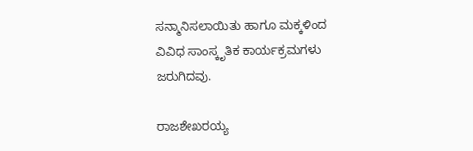ಸನ್ಮಾನಿಸಲಾಯಿತು ಹಾಗೂ ಮಕ್ಕಳಿಂದ ವಿವಿಧ ಸಾಂಸ್ಕೃತಿಕ ಕಾರ್ಯಕ್ರಮಗಳು ಜರುಗಿದವು.

ರಾಜಶೇಖರಯ್ಯ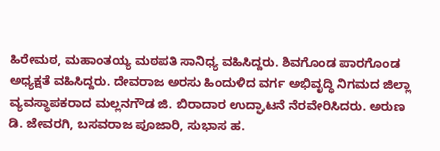ಹಿರೇಮಠ, ಮಹಾಂತಯ್ಯ ಮಠಪತಿ ಸಾನಿಧ್ಯ ವಹಿಸಿದ್ದರು. ಶಿವಗೊಂಡ ಪಾರಗೊಂಡ ಅಧ್ಯಕ್ಷತೆ ವಹಿಸಿದ್ದರು. ದೇವರಾಜ ಅರಸು ಹಿಂದುಳಿದ ವರ್ಗ ಅಭಿವೃದ್ಧಿ ನಿಗಮದ ಜಿಲ್ಲಾ ವ್ಯವಸ್ಥಾಪಕರಾದ ಮಲ್ಲನಗೌಡ ಜಿ. ಬಿರಾದಾರ ಉದ್ಘಾಟನೆ ನೆರವೇರಿಸಿದರು. ಅರುಣ ಡಿ. ಜೇವರಗಿ, ಬಸವರಾಜ ಪೂಜಾರಿ, ಸುಭಾಸ ಹ.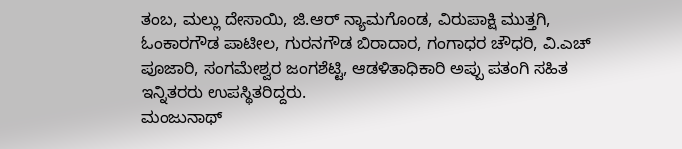ತಂಬ, ಮಲ್ಲು ದೇಸಾಯಿ, ಜಿ.ಆರ್ ನ್ಯಾಮಗೊಂಡ, ವಿರುಪಾಕ್ಷಿ ಮುತ್ತಗಿ, ಓಂಕಾರಗೌಡ ಪಾಟೀಲ, ಗುರನಗೌಡ ಬಿರಾದಾರ, ಗಂಗಾಧರ ಚೌಧರಿ, ವಿ.ಎಚ್ ಪೂಜಾರಿ, ಸಂಗಮೇಶ್ವರ ಜಂಗಶೆಟ್ಟಿ, ಆಡಳಿತಾಧಿಕಾರಿ ಅಪ್ಪು ಪತಂಗಿ ಸಹಿತ ಇನ್ನಿತರರು ಉಪಸ್ಥಿತರಿದ್ದರು.
ಮಂಜುನಾಥ್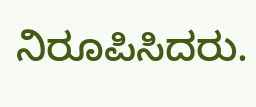ನಿರೂಪಿಸಿದರು.